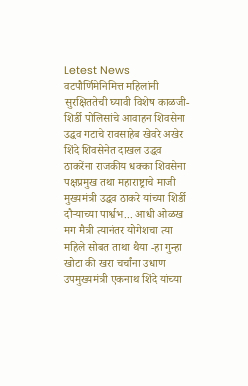Letest News
वटपौर्णिमेनिमित्त महिलांनी सुरक्षिततेची घ्यावी विशेष काळजी-शिर्डी पोलिसांचे आवाहन शिवसेना उद्धव गटाचे रावसाहेब खेवरे अखेर शिंदे शिवसेनेत दाखल उद्धव ठाकरेंना राजकीय धक्का शिवसेना पक्षप्रमुख तथा महाराष्ट्राचे माजी मुख्यमंत्री उद्धव ठाकरे यांच्या शिर्डी दौऱ्याच्या पार्श्वभ... आधी ओळख मग मैत्री त्यानंतर योगेशचा त्या महिले सोबत ताथा थैया -हा गुन्हा खोटा की खरा चर्चांना उधाण उपमुख्यमंत्री एकनाथ शिंदे यांच्या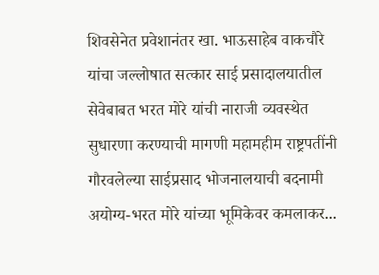शिवसेनेत प्रवेशानंतर खा. भाऊसाहेब वाकचौरे यांचा जल्लोषात सत्कार साई प्रसादालयातील सेवेबाबत भरत मोरे यांची नाराजी व्यवस्थेत सुधारणा करण्याची मागणी महामहीम राष्ट्रपतींनी गौरवलेल्या साईप्रसाद भोजनालयाची बदनामी अयोग्य-भरत मोरे यांच्या भूमिकेवर कमलाकर...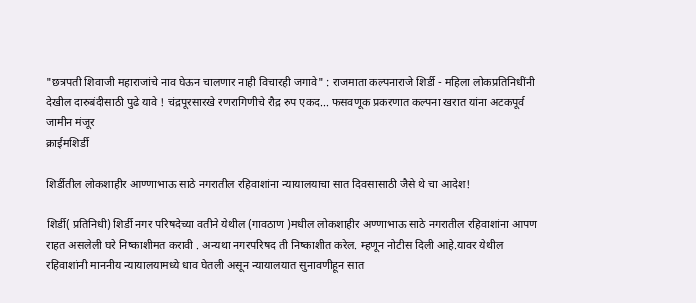"छत्रपती शिवाजी महाराजांचे नाव घेऊन चालणार नाही विचारही जगावे" : राजमाता कल्पनाराजे शिर्डी - महिला लोकप्रतिनिधींनी देखील दारुबंदीसाठी पुढे यावे ! चंद्रपूरसारखे रणरागिणीचे रौद्र रुप एकद... फसवणूक प्रकरणात कल्पना खरात यांना अटकपूर्व जामीन मंजूर
क्राईमशिर्डी

शिर्डीतील लोकशाहीर आण्णाभाऊ साठे नगरातील रहिवाशांना न्यायालयाचा सात दिवसासाठी जैसे थे चा आदेश!

शिर्डी( प्रतिनिधी) शिर्डी नगर परिषदेच्या वतीने येथील (गावठाण )मधील लोकशाहीर अण्णाभाऊ साठे नगरातील रहिवाशांना आपण राहत असलेली घरे निष्काशीमत करावी . अन्यथा नगरपरिषद ती निष्काशीत करेल. म्हणून नोटीस दिली आहे.यावर येथील रहिवाशांनी माननीय न्यायालयामध्ये धाव घेतली असून न्यायालयात सुनावणीहून सात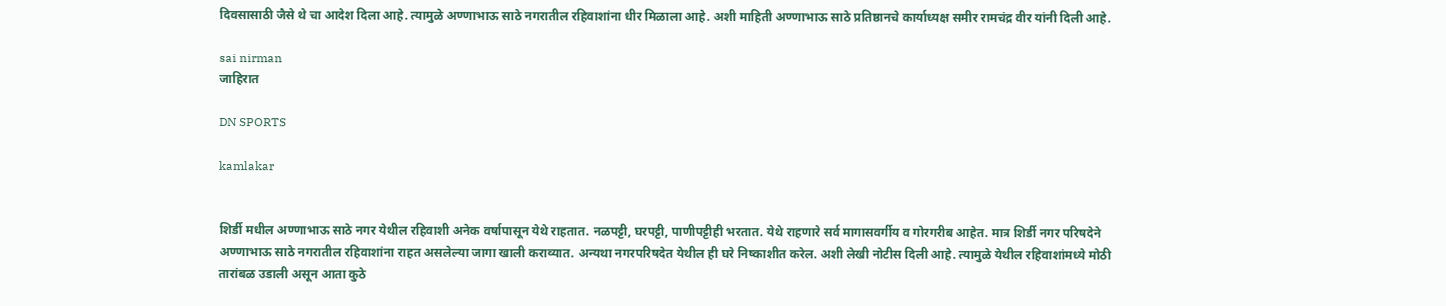दिवसासाठी जैसे थे चा आदेश दिला आहे. त्यामुळे अण्णाभाऊ साठे नगरातील रहिवाशांना धीर मिळाला आहे. अशी माहिती अण्णाभाऊ साठे प्रतिष्ठानचे कार्याध्यक्ष समीर रामचंद्र वीर यांनी दिली आहे.

sai nirman
जाहिरात

DN SPORTS

kamlakar


शिर्डी मधील अण्णाभाऊ साठे नगर येथील रहिवाशी अनेक वर्षापासून येथे राहतात. नळपट्टी, घरपट्टी, पाणीपट्टीही भरतात. येथे राहणारे सर्व मागासवर्गीय व गोरगरीब आहेत. मात्र शिर्डी नगर परिषदेने अण्णाभाऊ साठे नगरातील रहिवाशांना राहत असलेल्या जागा खाली कराव्यात. अन्यथा नगरपरिषदेत येथील ही घरे निष्काशीत करेल. अशी लेखी नोटीस दिली आहे. त्यामुळे येथील रहिवाशांमध्ये मोठी तारांबळ उडाली असून आता कुठे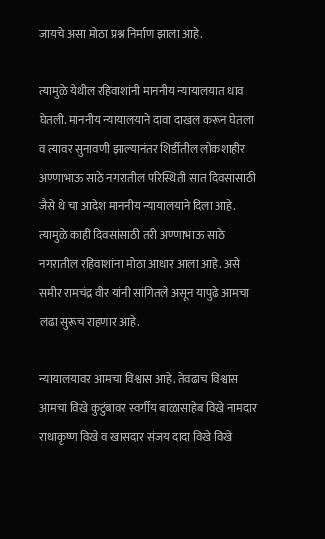जायचे असा मोठा प्रश्न निर्माण झाला आहे.

त्यामुळे येथील रहिवाशांनी माननीय न्यायालयात धाव घेतली. माननीय न्यायालयाने दावा दाखल करून घेतला व त्यावर सुनावणी झाल्यानंतर शिर्डीतील लोकशाहीर अण्णाभाऊ साठे नगरातील परिस्थिती सात दिवसासाठी जैसे थे चा आदेश माननीय न्यायालयाने दिला आहे. त्यामुळे काही दिवसांसाठी तरी अण्णाभाऊ साठे नगरातील रहिवाशांना मोठा आधार आला आहे. असे समीर रामचंद्र वीर यांनी सांगितले असून यापुढे आमचा लढा सुरूच राहणार आहे.

न्यायालयावर आमचा विश्वास आहे. तेवढाच विश्वास आमचा विखे कुटुंबावर स्वर्गीय बाळासाहेब विखे नामदार राधाकृष्ण विखे व खासदार संजय दादा विखे विखे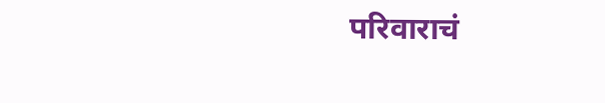परिवाराचं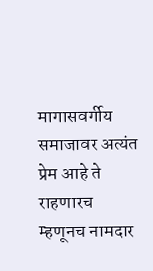मागासवर्गीय समाजावर अत्यंत प्रेम आहे ते राहणारच म्हणूनच नामदार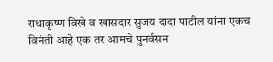राधाकृष्ण विखे व खासदार सुजय दादा पाटील यांना एकच विनंती आहे एक तर आमचे पुनर्वसन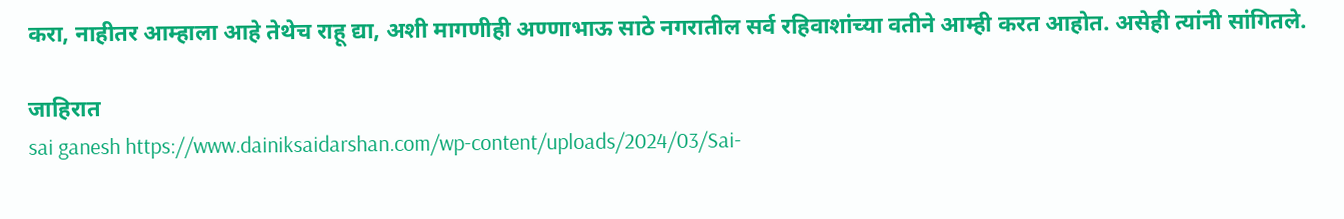करा, नाहीतर आम्हाला आहे तेथेच राहू द्या, अशी मागणीही अण्णाभाऊ साठे नगरातील सर्व रहिवाशांच्या वतीने आम्ही करत आहोत. असेही त्यांनी सांगितले.

जाहिरात
sai ganesh https://www.dainiksaidarshan.com/wp-content/uploads/2024/03/Sai-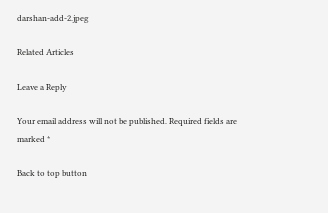darshan-add-2.jpeg

Related Articles

Leave a Reply

Your email address will not be published. Required fields are marked *

Back to top button